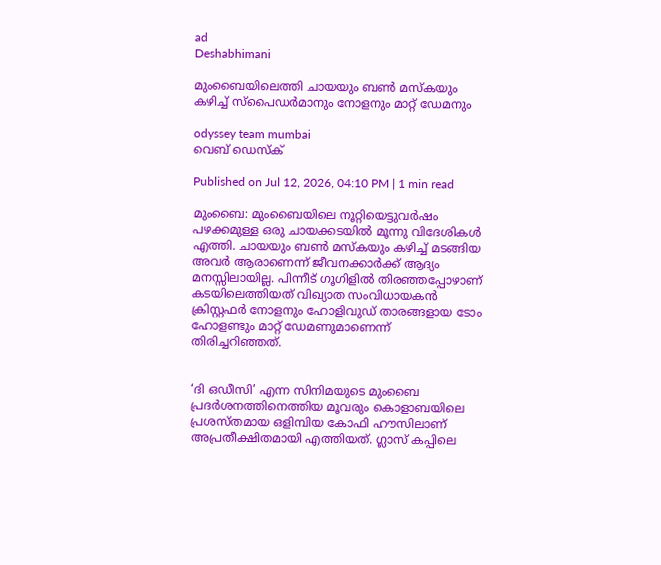ad
Deshabhimani

മുംബൈയിലെത്തി ചായയും ബൺ മസ്കയും കഴിച്ച് സ്പൈഡർമാനും നോളനും മാറ്റ് ഡേമനും

odyssey team mumbai
വെബ് ഡെസ്ക്

Published on Jul 12, 2026, 04:10 PM | 1 min read

മുംബൈ: മുംബൈയിലെ നൂറ്റിയെട്ടുവർഷം പഴക്കമുള്ള ഒരു ചായക്കടയിൽ മൂന്നു വിദേശികൾ എത്തി. ചായയും ബൺ മസ്കയും കഴിച്ച് മടങ്ങിയ അവർ ആരാണെന്ന് ജീവനക്കാർക്ക് ആദ്യം മനസ്സിലായില്ല. പിന്നീട് ഗൂഗിളിൽ തിരഞ്ഞപ്പോഴാണ് കടയിലെത്തിയത് വിഖ്യാത സംവിധായകൻ ക്രിസ്റ്റഫർ നോളനും ഹോളിവുഡ് താരങ്ങളായ ടോം ഹോളണ്ടും മാറ്റ് ഡേമണുമാണെന്ന് തിരിച്ചറിഞ്ഞത്.


‘ദി ഒഡീസി’ എന്ന സിനിമയുടെ മുംബൈ പ്രദർശനത്തിനെത്തിയ മൂവരും കൊളാബയിലെ പ്രശസ്തമായ ഒളിമ്പിയ കോഫി ഹൗസിലാണ് അപ്രതീക്ഷിതമായി എത്തിയത്. ഗ്ലാസ് കപ്പിലെ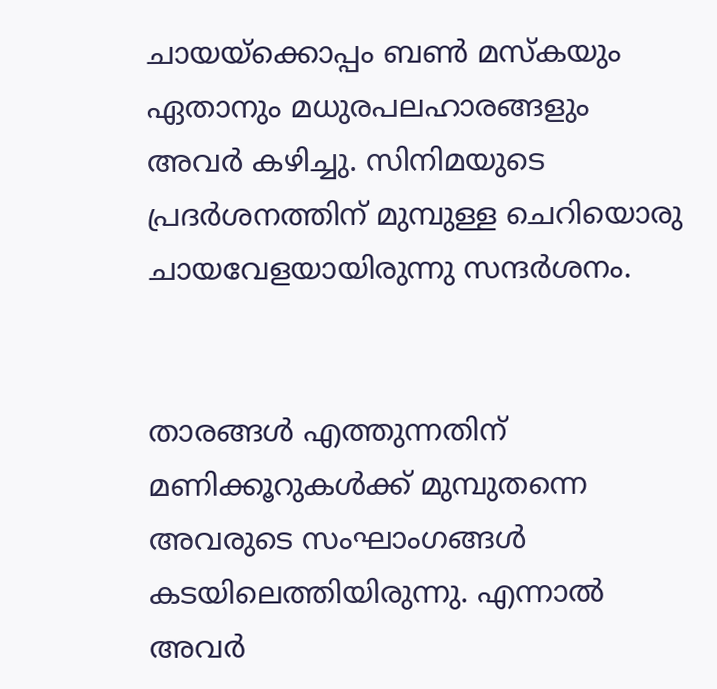ചായയ്ക്കൊപ്പം ബൺ മസ്കയും ഏതാനും മധുരപലഹാരങ്ങളും അവർ കഴിച്ചു. സിനിമയുടെ പ്രദർശനത്തിന് മുമ്പുള്ള ചെറിയൊരു ചായവേളയായിരുന്നു സന്ദർശനം.


താരങ്ങൾ എത്തുന്നതിന് മണിക്കൂറുകൾക്ക് മുമ്പുതന്നെ അവരുടെ സംഘാംഗങ്ങൾ കടയിലെത്തിയിരുന്നു. എന്നാൽ അവർ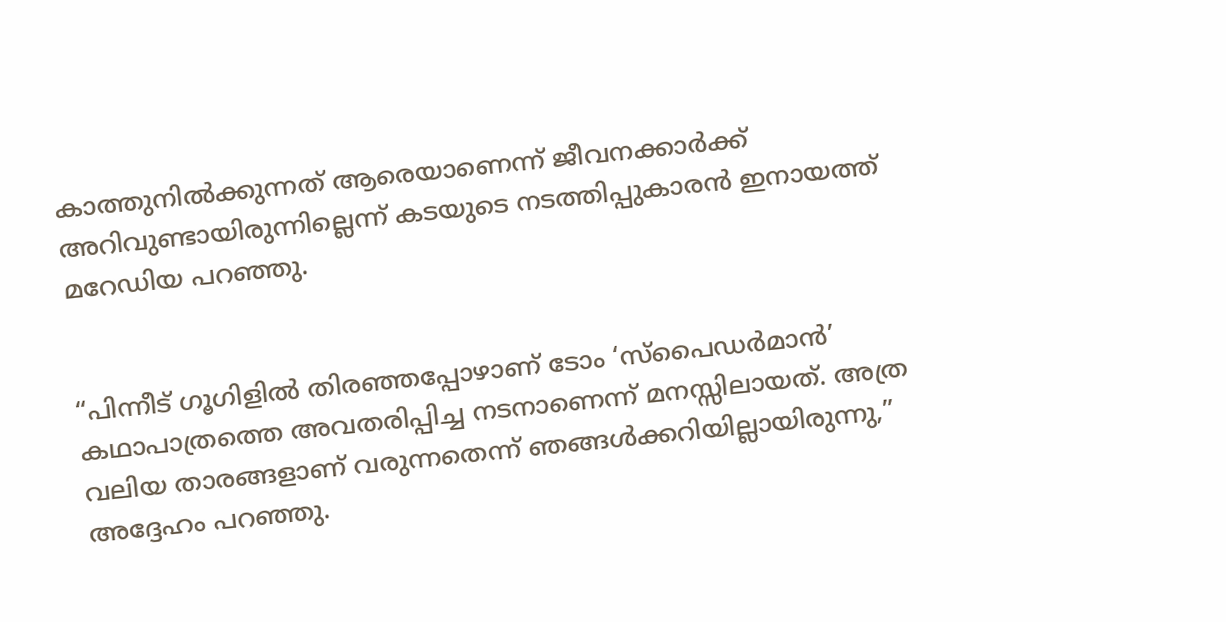കാത്തുനിൽക്കുന്നത് ആരെയാണെന്ന് ജീവനക്കാർക്ക് അറിവുണ്ടായിരുന്നില്ലെന്ന് കടയുടെ നടത്തിപ്പുകാരൻ ഇനായത്ത് മറേഡിയ പറഞ്ഞു.


“പിന്നീട് ഗൂഗിളിൽ തിരഞ്ഞപ്പോഴാണ് ടോം ‘സ്പൈഡർമാൻ’ കഥാപാത്രത്തെ അവതരിപ്പിച്ച നടനാണെന്ന് മനസ്സിലായത്. അത്ര വലിയ താരങ്ങളാണ് വരുന്നതെന്ന് ഞങ്ങൾക്കറിയില്ലായിരുന്നു,” അദ്ദേഹം പറഞ്ഞു.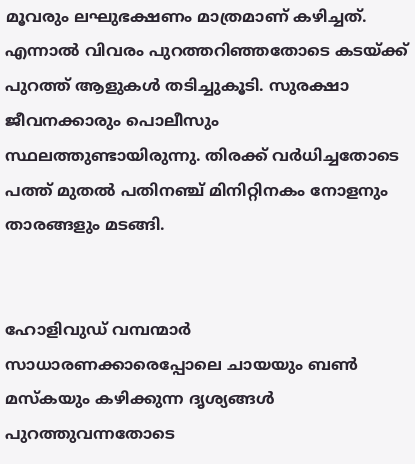മൂവരും ലഘുഭക്ഷണം മാത്രമാണ് കഴിച്ചത്. എന്നാൽ വിവരം പുറത്തറിഞ്ഞതോടെ കടയ്ക്ക് പുറത്ത് ആളുകൾ തടിച്ചുകൂടി. സുരക്ഷാ ജീവനക്കാരും പൊലീസും സ്ഥലത്തുണ്ടായിരുന്നു. തിരക്ക് വർധിച്ചതോടെ പത്ത് മുതൽ പതിനഞ്ച് മിനിറ്റിനകം നോളനും താരങ്ങളും മടങ്ങി.


ഹോളിവുഡ് വമ്പന്മാർ സാധാരണക്കാരെപ്പോലെ ചായയും ബൺ മസ്കയും കഴിക്കുന്ന ദൃശ്യങ്ങൾ പുറത്തുവന്നതോടെ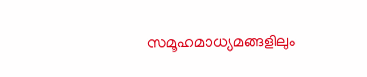സമൂഹമാധ്യമങ്ങളിലും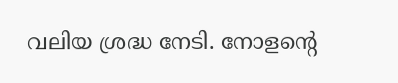വലിയ ശ്രദ്ധ നേടി. നോളന്റെ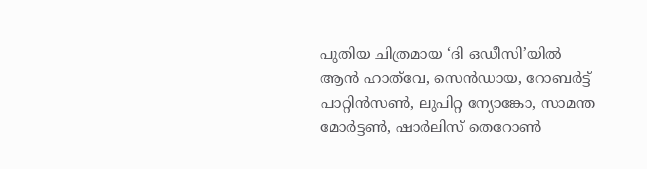പുതിയ ചിത്രമായ ‘ദി ഒഡീസി’യിൽ ആൻ ഹാത്‌വേ, സെൻഡായ, റോബർട്ട് പാറ്റിൻസൺ, ലുപിറ്റ ന്യോങ്കോ, സാമന്ത മോർട്ടൺ, ഷാർലിസ് തെറോൺ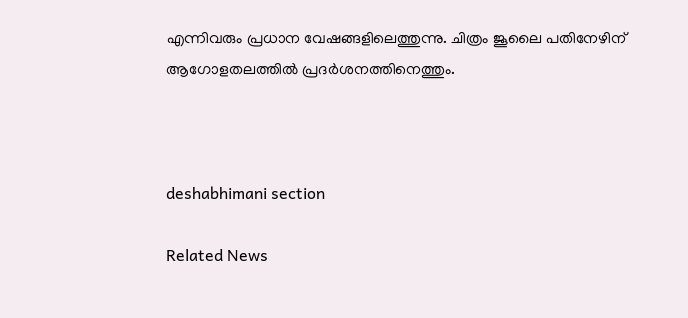എന്നിവരും പ്രധാന വേഷങ്ങളിലെത്തുന്നു. ചിത്രം ജൂലൈ പതിനേഴിന് ആഗോളതലത്തിൽ പ്രദർശനത്തിനെത്തും.



deshabhimani section

Related News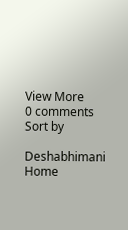View More
0 comments
Sort by

Deshabhimani
Home